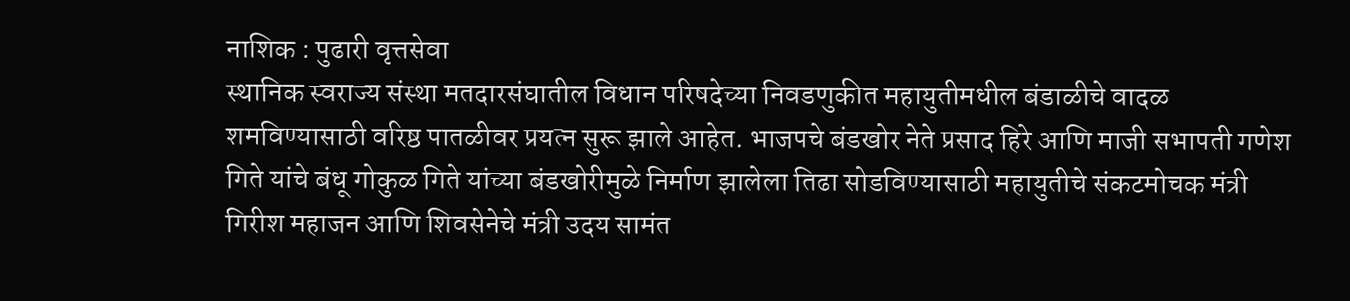नाशिक : पुढारी वृत्तसेवा
स्थानिक स्वराज्य संस्था मतदारसंघातील विधान परिषदेच्या निवडणुकीत महायुतीमधील बंडाळीचे वादळ शमविण्यासाठी वरिष्ठ पातळीवर प्रयत्न सुरू झाले आहेत. भाजपचे बंडखोर नेते प्रसाद हिरे आणि माजी सभापती गणेश गिते यांचे बंधू गोकुळ गिते यांच्या बंडखोरीमुळे निर्माण झालेला तिढा सोडविण्यासाठी महायुतीचे संकटमोचक मंत्री गिरीश महाजन आणि शिवसेनेचे मंत्री उदय सामंत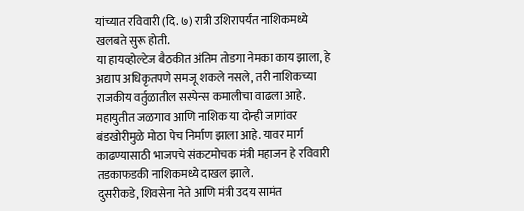यांच्यात रविवारी (दि. ७) रात्री उशिरापर्यंत नाशिकमध्ये खलबते सुरू होती.
या हायव्होल्टेज बैठकीत अंतिम तोडगा नेमका काय झाला, हे अद्याप अधिकृतपणे समजू शकले नसले, तरी नाशिकच्या राजकीय वर्तुळातील सस्पेन्स कमालीचा वाढला आहे. महायुतीत जळगाव आणि नाशिक या दोन्ही जागांवर बंडखोरीमुळे मोठा पेच निर्माण झाला आहे. यावर मार्ग काढण्यासाठी भाजपचे संकटमोचक मंत्री महाजन हे रविवारी तडकाफडकी नाशिकमध्ये दाखल झाले.
दुसरीकडे, शिवसेना नेते आणि मंत्री उदय सामंत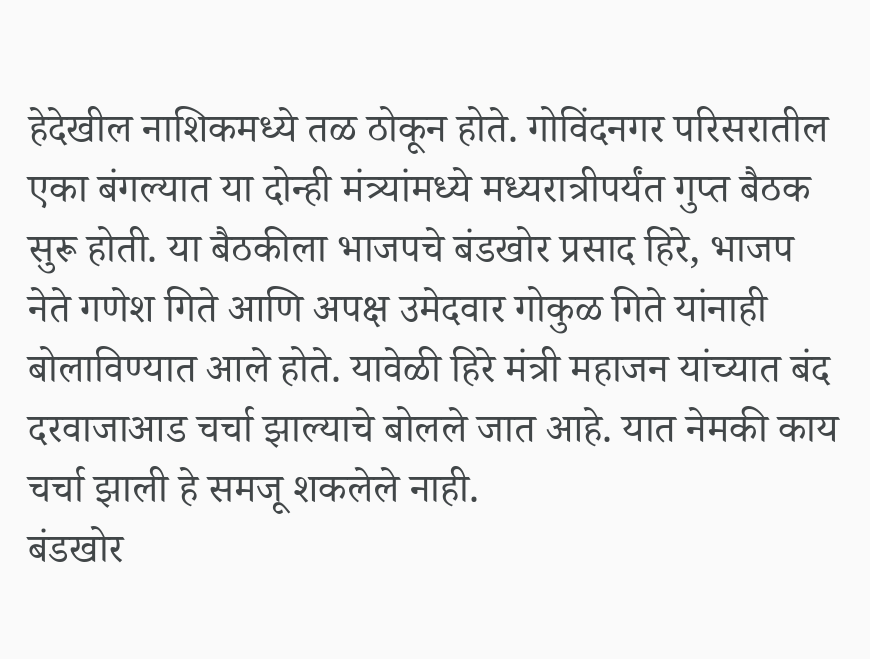हेदेखील नाशिकमध्ये तळ ठोकून होते. गोविंदनगर परिसरातील एका बंगल्यात या दोन्ही मंत्र्यांमध्ये मध्यरात्रीपर्यंत गुप्त बैठक सुरू होती. या बैठकीला भाजपचे बंडखोर प्रसाद हिरे, भाजप नेते गणेश गिते आणि अपक्ष उमेदवार गोकुळ गिते यांनाही बोलाविण्यात आले होते. यावेळी हिरे मंत्री महाजन यांच्यात बंद दरवाजाआड चर्चा झाल्याचे बोलले जात आहे. यात नेमकी काय चर्चा झाली हे समजू शकलेले नाही.
बंडखोर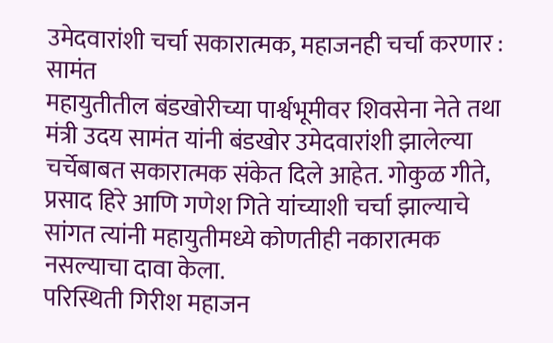उमेदवारांशी चर्चा सकारात्मक, महाजनही चर्चा करणार : सामंत
महायुतीतील बंडखोरीच्या पार्श्वभूमीवर शिवसेना नेते तथा मंत्री उदय सामंत यांनी बंडखोर उमेदवारांशी झालेल्या चर्चेबाबत सकारात्मक संकेत दिले आहेत. गोकुळ गीते, प्रसाद हिरे आणि गणेश गिते यांच्याशी चर्चा झाल्याचे सांगत त्यांनी महायुतीमध्ये कोणतीही नकारात्मक नसल्याचा दावा केला.
परिस्थिती गिरीश महाजन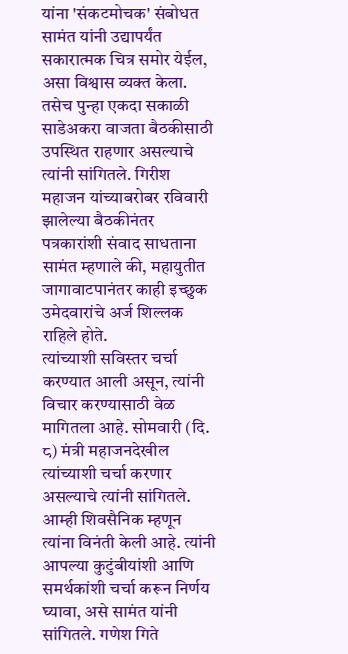यांना 'संकटमोचक' संबोधत सामंत यांनी उद्यापर्यंत सकारात्मक चित्र समोर येईल, असा विश्वास व्यक्त केला. तसेच पुन्हा एकदा सकाळी साडेअकरा वाजता बैठकीसाठी उपस्थित राहणार असल्याचे त्यांनी सांगितले. गिरीश महाजन यांच्याबरोबर रविवारी झालेल्या बैठकीनंतर पत्रकारांशी संवाद साधताना सामंत म्हणाले की, महायुतीत जागावाटपानंतर काही इच्छुक उमेदवारांचे अर्ज शिल्लक राहिले होते.
त्यांच्याशी सविस्तर चर्चा करण्यात आली असून, त्यांनी विचार करण्यासाठी वेळ मागितला आहे. सोमवारी (दि. ८) मंत्री महाजनदेखील त्यांच्याशी चर्चा करणार असल्याचे त्यांनी सांगितले. आम्ही शिवसैनिक म्हणून त्यांना विनंती केली आहे. त्यांनी आपल्या कुटुंबीयांशी आणि समर्थकांशी चर्चा करून निर्णय घ्यावा, असे सामंत यांनी सांगितले. गणेश गिते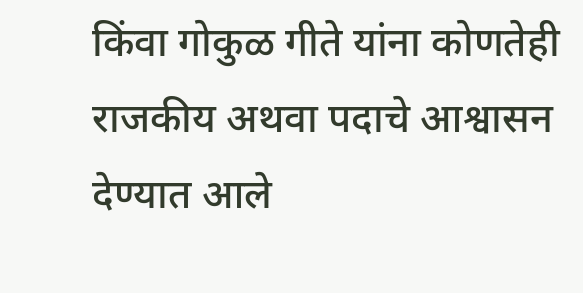किंवा गोकुळ गीते यांना कोणतेही राजकीय अथवा पदाचे आश्वासन देण्यात आले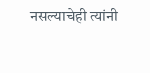नसल्याचेही त्यांनी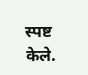स्पष्ट केले.